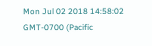Mon Jul 02 2018 14:58:02 GMT-0700 (Pacific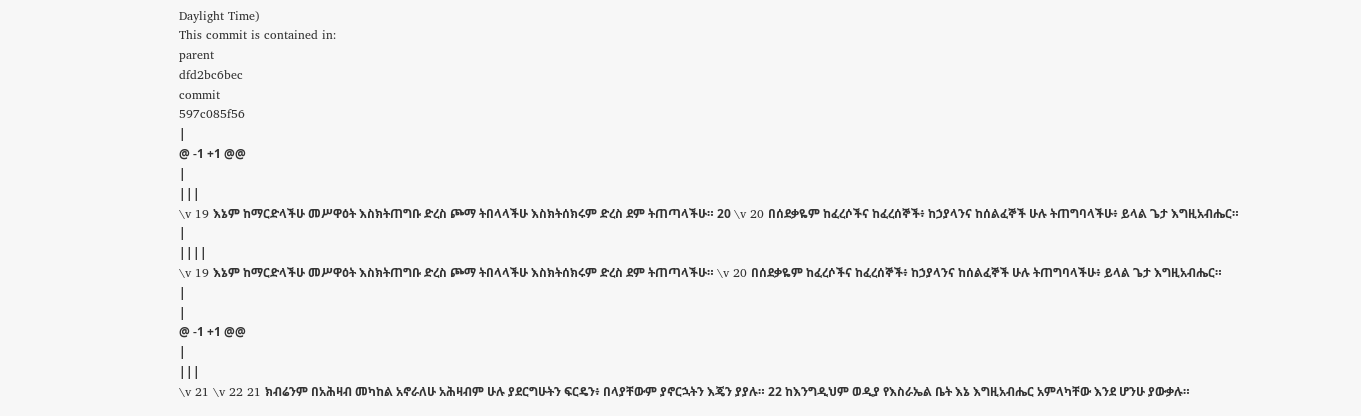Daylight Time)
This commit is contained in:
parent
dfd2bc6bec
commit
597c085f56
|
@ -1 +1 @@
|
|||
\v 19 እኔም ከማርድላችሁ መሥዋዕት እስክትጠግቡ ድረስ ጮማ ትበላላችሁ እስክትሰክሩም ድረስ ደም ትጠጣላችሁ። 20 \v 20 በሰደቃዬም ከፈረሶችና ከፈረሰኞች፥ ከኃያላንና ከሰልፈኞች ሁሉ ትጠግባላችሁ፥ ይላል ጌታ እግዚአብሔር።
|
||||
\v 19 እኔም ከማርድላችሁ መሥዋዕት እስክትጠግቡ ድረስ ጮማ ትበላላችሁ እስክትሰክሩም ድረስ ደም ትጠጣላችሁ። \v 20 በሰደቃዬም ከፈረሶችና ከፈረሰኞች፥ ከኃያላንና ከሰልፈኞች ሁሉ ትጠግባላችሁ፥ ይላል ጌታ እግዚአብሔር።
|
|
@ -1 +1 @@
|
|||
\v 21 \v 22 21 ክብሬንም በአሕዛብ መካከል አኖራለሁ አሕዛብም ሁሉ ያደርግሁትን ፍርዴን፥ በላያቸውም ያኖርኋትን እጄን ያያሉ። 22 ከእንግዲህም ወዲያ የእስራኤል ቤት እኔ እግዚአብሔር አምላካቸው እንደ ሆንሁ ያውቃሉ።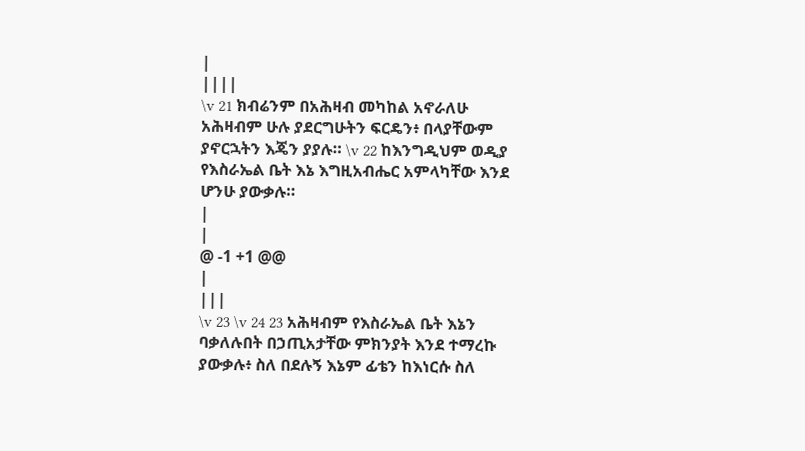|
||||
\v 21 ክብሬንም በአሕዛብ መካከል አኖራለሁ አሕዛብም ሁሉ ያደርግሁትን ፍርዴን፥ በላያቸውም ያኖርኋትን እጄን ያያሉ። \v 22 ከእንግዲህም ወዲያ የእስራኤል ቤት እኔ እግዚአብሔር አምላካቸው እንደ ሆንሁ ያውቃሉ።
|
|
@ -1 +1 @@
|
|||
\v 23 \v 24 23 አሕዛብም የእስራኤል ቤት እኔን ባቃለሉበት በኃጢአታቸው ምክንያት እንደ ተማረኩ ያውቃሉ፥ ስለ በደሉኝ እኔም ፊቴን ከእነርሱ ስለ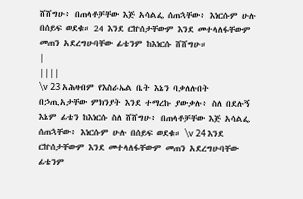ሸሸግሁ፥ በጠላቶቻቸው እጅ አሳልፌ ሰጠኋቸው፥ እነርሱም ሁሉ በሰይፍ ወደቁ። 24 እንደ ርኵሰታቸውም እንደ መተላለፋቸውም መጠን አደረግሁባቸው ፊቴንም ከእነርሱ ሸሸግሁ።
|
||||
\v 23 አሕዛብም የእስራኤል ቤት እኔን ባቃለሉበት በኃጢአታቸው ምክንያት እንደ ተማረኩ ያውቃሉ፥ ስለ በደሉኝ እኔም ፊቴን ከእነርሱ ስለ ሸሸግሁ፥ በጠላቶቻቸው እጅ አሳልፌ ሰጠኋቸው፥ እነርሱም ሁሉ በሰይፍ ወደቁ። \v 24 እንደ ርኵሰታቸውም እንደ መተላለፋቸውም መጠን አደረግሁባቸው ፊቴንም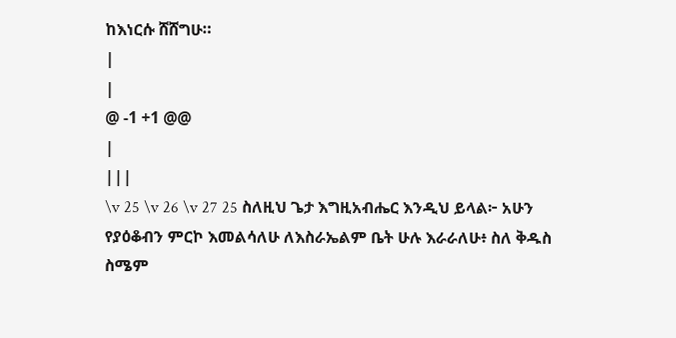ከእነርሱ ሸሸግሁ።
|
|
@ -1 +1 @@
|
|||
\v 25 \v 26 \v 27 25 ስለዚህ ጌታ እግዚአብሔር እንዲህ ይላል፦ አሁን የያዕቆብን ምርኮ እመልሳለሁ ለእስራኤልም ቤት ሁሉ እራራለሁ፥ ስለ ቅዱስ ስሜም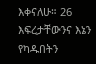እቀናለሁ። 26 እፍረታቸውንና እኔን የካዱበትን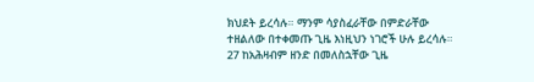ክህደት ይረሳሉ። ማንም ሳያስፈራቸው በምድራቸው ተዘልለው በተቀመጡ ጊዜ እነዚህን ነገሮች ሁሉ ይረሳሉ። 27 ከአሕዛብም ዘንድ በመለስኋቸው ጊዜ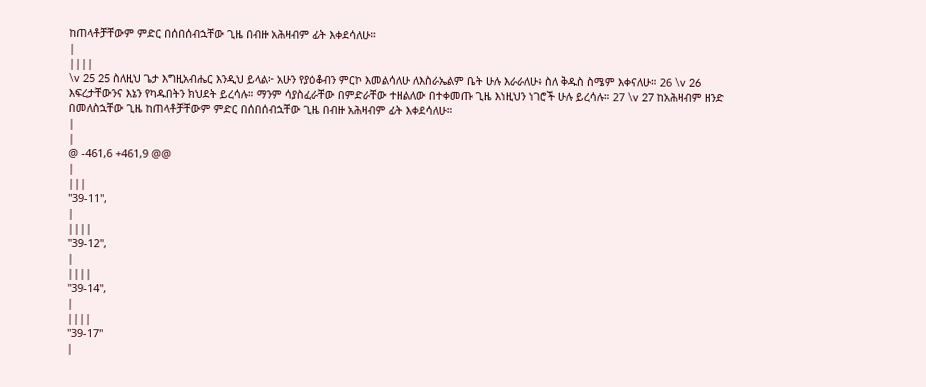ከጠላቶቻቸውም ምድር በሰበሰብኋቸው ጊዜ በብዙ አሕዛብም ፊት እቀደሳለሁ።
|
||||
\v 25 25 ስለዚህ ጌታ እግዚአብሔር እንዲህ ይላል፦ አሁን የያዕቆብን ምርኮ እመልሳለሁ ለእስራኤልም ቤት ሁሉ እራራለሁ፥ ስለ ቅዱስ ስሜም እቀናለሁ። 26 \v 26 እፍረታቸውንና እኔን የካዱበትን ክህደት ይረሳሉ። ማንም ሳያስፈራቸው በምድራቸው ተዘልለው በተቀመጡ ጊዜ እነዚህን ነገሮች ሁሉ ይረሳሉ። 27 \v 27 ከአሕዛብም ዘንድ በመለስኋቸው ጊዜ ከጠላቶቻቸውም ምድር በሰበሰብኋቸው ጊዜ በብዙ አሕዛብም ፊት እቀደሳለሁ።
|
|
@ -461,6 +461,9 @@
|
|||
"39-11",
|
||||
"39-12",
|
||||
"39-14",
|
||||
"39-17"
|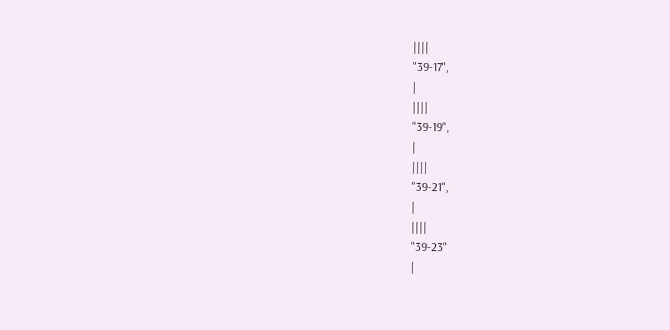||||
"39-17",
|
||||
"39-19",
|
||||
"39-21",
|
||||
"39-23"
|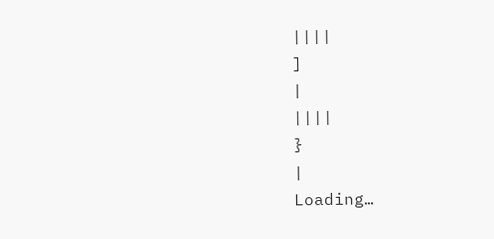||||
]
|
||||
}
|
Loading…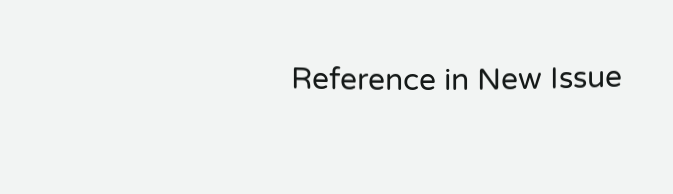Reference in New Issue